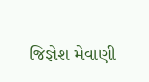જિજ્ઞેશ મેવાણી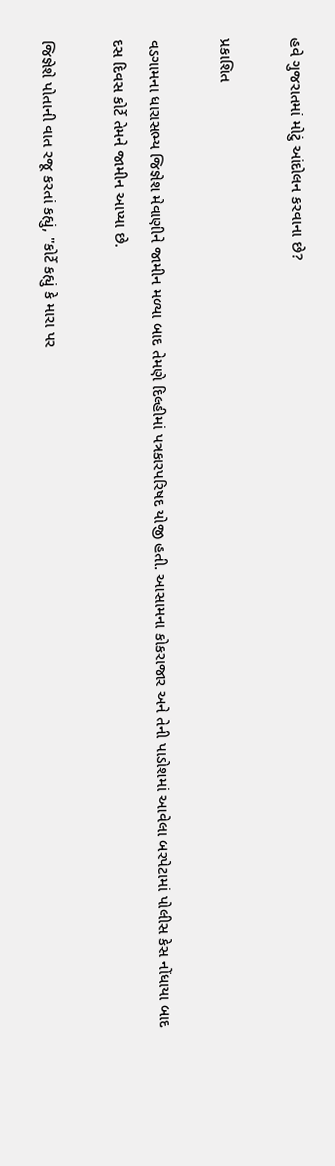હવે ગુજરાતમાં મોટું આંદોલન કરવાના છે?

પ્રકાશિત

વડગામના ધારાસભ્ય જિજ્ઞેશ મેવાણીને જામીન મળ્યા બાદ તેમણે દિલ્હીમાં પત્રકારપરિષદ યોજી હતી. આસામના કોકરાજાર અને તેની પાડોશમાં આવેલા બરપેટામાં પોલીસ કેસ નોંધાયા બાદ દસ દિવસ કોર્ટે તેમને જામીન આપ્યા છે.

જિજ્ઞેશે પોતાની વાત રજૂ કરતાં કહ્યું, "કોર્ટે કહ્યું કે મારા પર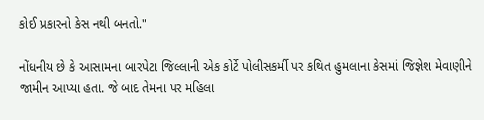કોઈ પ્રકારનો કેસ નથી બનતો."

નોંધનીય છે કે આસામના બારપેટા જિલ્લાની એક કોર્ટે પોલીસકર્મી પર કથિત હુમલાના કેસમાં જિજ્ઞેશ મેવાણીને જામીન આપ્યા હતા. જે બાદ તેમના પર મહિલા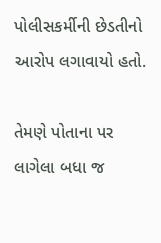પોલીસકર્મીની છેડતીનો આરોપ લગાવાયો હતો.

તેમણે પોતાના પર લાગેલા બધા જ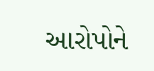આરોપોને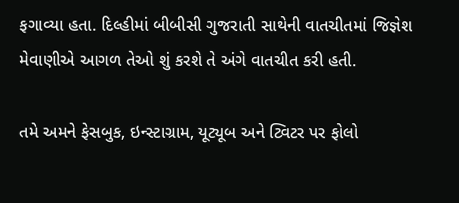ફગાવ્યા હતા. દિલ્હીમાં બીબીસી ગુજરાતી સાથેની વાતચીતમાં જિજ્ઞેશ મેવાણીએ આગળ તેઓ શું કરશે તે અંગે વાતચીત કરી હતી.

તમે અમને ફેસબુક, ઇન્સ્ટાગ્રામ, યૂટ્યૂબ અને ટ્વિટર પર ફોલો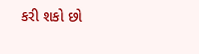કરી શકો છો